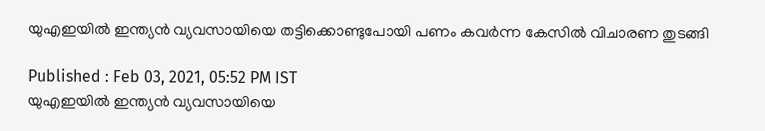യുഎഇയില്‍ ഇന്ത്യന്‍ വ്യവസായിയെ തട്ടിക്കൊണ്ടുപോയി പണം കവര്‍ന്ന കേസില്‍ വിചാരണ തുടങ്ങി

Published : Feb 03, 2021, 05:52 PM IST
യുഎഇയില്‍ ഇന്ത്യന്‍ വ്യവസായിയെ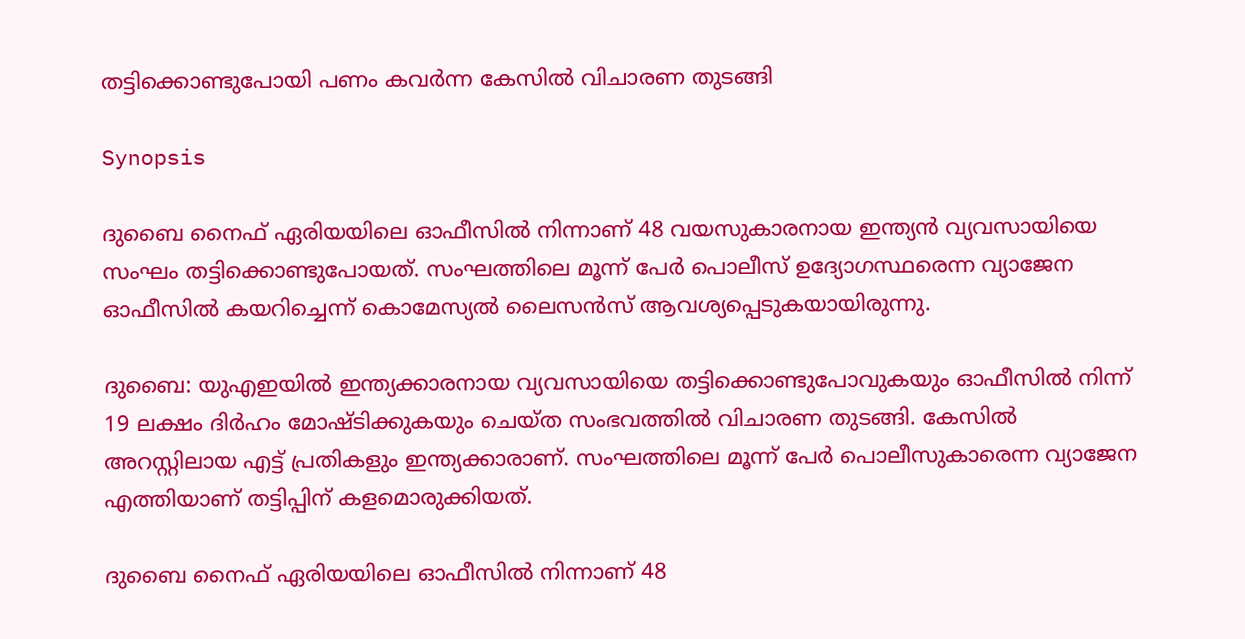തട്ടിക്കൊണ്ടുപോയി പണം കവര്‍ന്ന കേസില്‍ വിചാരണ തുടങ്ങി

Synopsis

ദുബൈ നൈഫ് ഏരിയയിലെ ഓഫീസില്‍ നിന്നാണ് 48 വയസുകാരനായ ഇന്ത്യന്‍ വ്യവസായിയെ സംഘം തട്ടിക്കൊണ്ടുപോയത്. സംഘത്തിലെ മൂന്ന് പേര്‍ പൊലീസ് ഉദ്യോഗസ്ഥരെന്ന വ്യാജേന ഓഫീസില്‍ കയറിച്ചെന്ന് കൊമേസ്യല്‍ ലൈസന്‍സ് ആവശ്യപ്പെടുകയായിരുന്നു.

ദുബൈ: യുഎഇയില്‍ ഇന്ത്യക്കാരനായ വ്യവസായിയെ തട്ടിക്കൊണ്ടുപോവുകയും ഓഫീസില്‍ നിന്ന് 19 ലക്ഷം ദിര്‍ഹം മോഷ്‍ടിക്കുകയും ചെയ്‍ത സംഭവത്തില്‍ വിചാരണ തുടങ്ങി. കേസില്‍ അറസ്റ്റിലായ എട്ട് പ്രതികളും ഇന്ത്യക്കാരാണ്. സംഘത്തിലെ മൂന്ന് പേര്‍ പൊലീസുകാരെന്ന വ്യാജേന എത്തിയാണ് തട്ടിപ്പിന് കളമൊരുക്കിയത്.

ദുബൈ നൈഫ് ഏരിയയിലെ ഓഫീസില്‍ നിന്നാണ് 48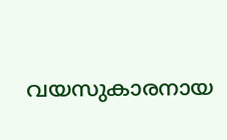വയസുകാരനായ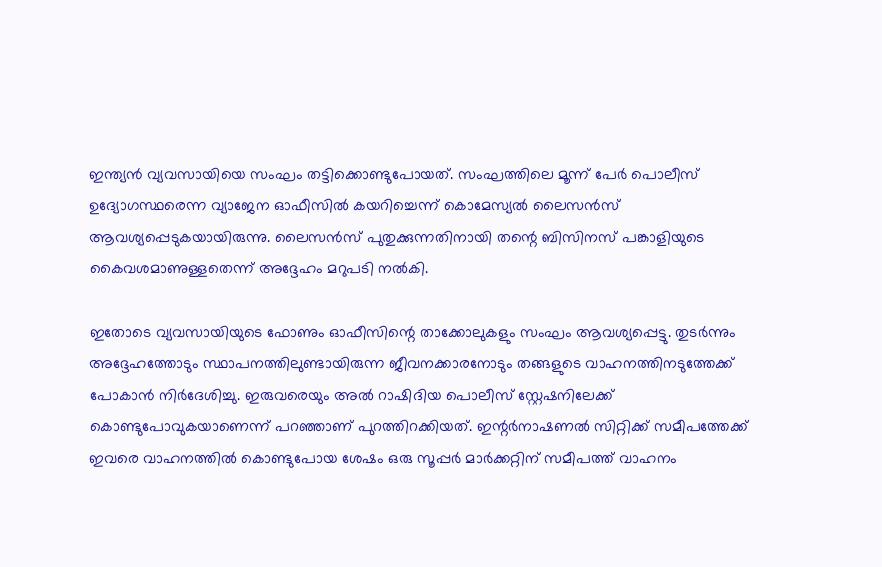ഇന്ത്യന്‍ വ്യവസായിയെ സംഘം തട്ടിക്കൊണ്ടുപോയത്. സംഘത്തിലെ മൂന്ന് പേര്‍ പൊലീസ് ഉദ്യോഗസ്ഥരെന്ന വ്യാജേന ഓഫീസില്‍ കയറിച്ചെന്ന് കൊമേസ്യല്‍ ലൈസന്‍സ് ആവശ്യപ്പെടുകയായിരുന്നു. ലൈസന്‍സ് പുതുക്കുന്നതിനായി തന്റെ ബിസിനസ് പങ്കാളിയുടെ കൈവശമാണുള്ളതെന്ന് അദ്ദേഹം മറുപടി നല്‍കി.

ഇതോടെ വ്യവസായിയുടെ ഫോണും ഓഫീസിന്റെ താക്കോലുകളും സംഘം ആവശ്യപ്പെട്ടു. തുടര്‍ന്നും അദ്ദേഹത്തോടും സ്ഥാപനത്തിലുണ്ടായിരുന്ന ജീവനക്കാരനോടും തങ്ങളുടെ വാഹനത്തിനടുത്തേക്ക് പോകാന്‍ നിര്‍ദേശിച്ചു. ഇരുവരെയും അല്‍ റാഷിദിയ പൊലീസ് സ്റ്റേഷനിലേക്ക് കൊണ്ടുപോവുകയാണെന്ന് പറഞ്ഞാണ് പുറത്തിറക്കിയത്. ഇന്റര്‍നാഷണല്‍ സിറ്റിക്ക് സമീപത്തേക്ക് ഇവരെ വാഹനത്തില്‍ കൊണ്ടുപോയ ശേഷം ഒരു സൂപ്പര്‍ മാര്‍ക്കറ്റിന് സമീപത്ത് വാഹനം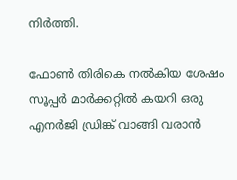നിര്‍ത്തി.

ഫോണ്‍ തിരികെ നല്‍കിയ ശേഷം സൂപ്പര്‍ മാര്‍ക്കറ്റില്‍ കയറി ഒരു എനര്‍ജി ഡ്രിങ്ക് വാങ്ങി വരാന്‍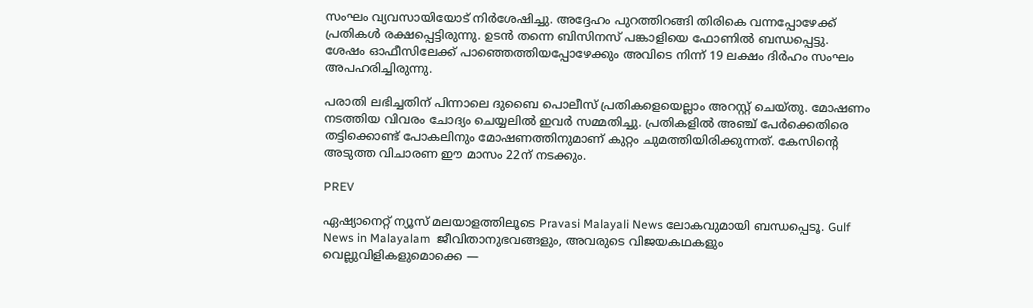സംഘം വ്യവസായിയോട് നിര്‍ശേഷിച്ചു. അദ്ദേഹം പുറത്തിറങ്ങി തിരികെ വന്നപ്പോഴേക്ക് പ്രതികള്‍ രക്ഷപ്പെട്ടിരുന്നു. ഉടന്‍ തന്നെ ബിസിനസ് പങ്കാളിയെ ഫോണില്‍ ബന്ധപ്പെട്ടു. ശേഷം ഓഫീസിലേക്ക് പാഞ്ഞെത്തിയപ്പോഴേക്കും അവിടെ നിന്ന് 19 ലക്ഷം ദിര്‍ഹം സംഘം അപഹരിച്ചിരുന്നു.

പരാതി ലഭിച്ചതിന് പിന്നാലെ ദുബൈ പൊലീസ് പ്രതികളെയെല്ലാം അറസ്റ്റ് ചെയ്‍തു. മോഷണം നടത്തിയ വിവരം ചോദ്യം ചെയ്യലില്‍ ഇവര്‍ സമ്മതിച്ചു. പ്രതികളില്‍ അഞ്ച് പേര്‍ക്കെതിരെ തട്ടിക്കൊണ്ട് പോകലിനും മോഷണത്തിനുമാണ് കുറ്റം ചുമത്തിയിരിക്കുന്നത്. കേസിന്റെ അടുത്ത വിചാരണ ഈ മാസം 22ന് നടക്കും.

PREV

ഏഷ്യാനെറ്റ് ന്യൂസ് മലയാളത്തിലൂടെ Pravasi Malayali News ലോകവുമായി ബന്ധപ്പെടൂ. Gulf News in Malayalam  ജീവിതാനുഭവങ്ങളും, അവരുടെ വിജയകഥകളും വെല്ലുവിളികളുമൊക്കെ —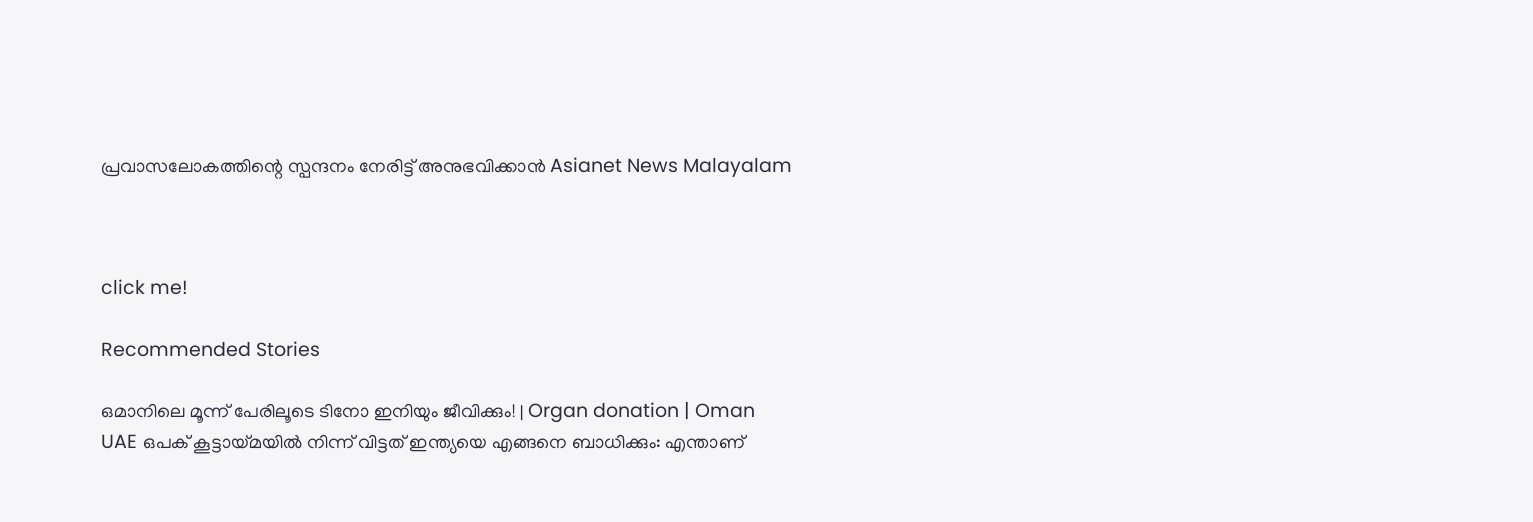പ്രവാസലോകത്തിന്റെ സ്പന്ദനം നേരിട്ട് അനുഭവിക്കാൻ Asianet News Malayalam



click me!

Recommended Stories

ഒമാനിലെ മൂന്ന് പേരിലൂടെ ടിനോ ഇനിയും ജീവിക്കും! | Organ donation | Oman
UAE ഒപക് കൂട്ടായ്മയിൽ നിന്ന് വിട്ടത് ഇന്ത്യയെ എങ്ങനെ ബാധിക്കും: എന്താണ്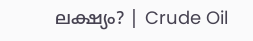ലക്ഷ്യം? | Crude Oil